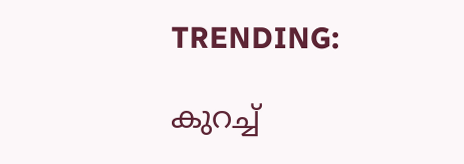TRENDING:

കുറച്ച്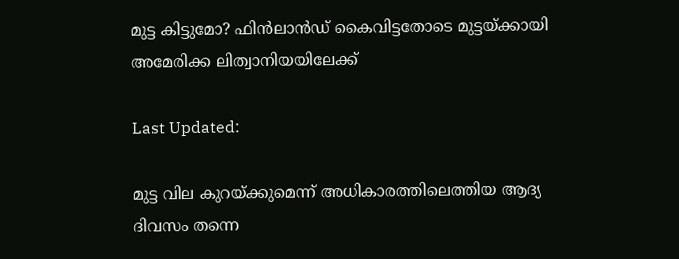മുട്ട കിട്ടുമോ? ഫിന്‍ലാന്‍ഡ് കൈവിട്ടതോടെ മുട്ടയ്ക്കായി അമേരിക്ക ലിത്വാനിയയിലേക്ക്

Last Updated:

മുട്ട വില കുറയ്ക്കുമെന്ന് അധികാരത്തിലെത്തിയ ആദ്യ ദിവസം തന്നെ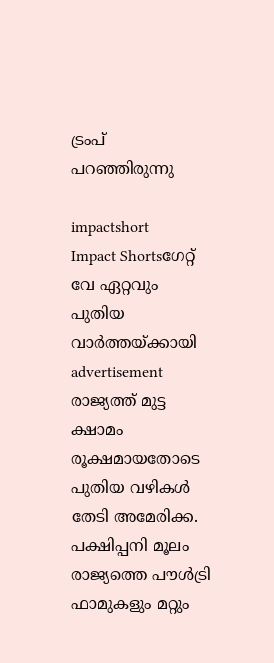ട്രംപ് പറഞ്ഞിരുന്നു

impactshort
Impact Shortsഗേറ്റ് വേ ഏറ്റവും പുതിയ വാർത്തയ്ക്കായി
advertisement
രാജ്യത്ത് മുട്ട ക്ഷാമം രൂക്ഷമായതോടെ പുതിയ വഴികള്‍ തേടി അമേരിക്ക. പക്ഷിപ്പനി മൂലം രാജ്യത്തെ പൗള്‍ട്രി ഫാമുകളും മറ്റും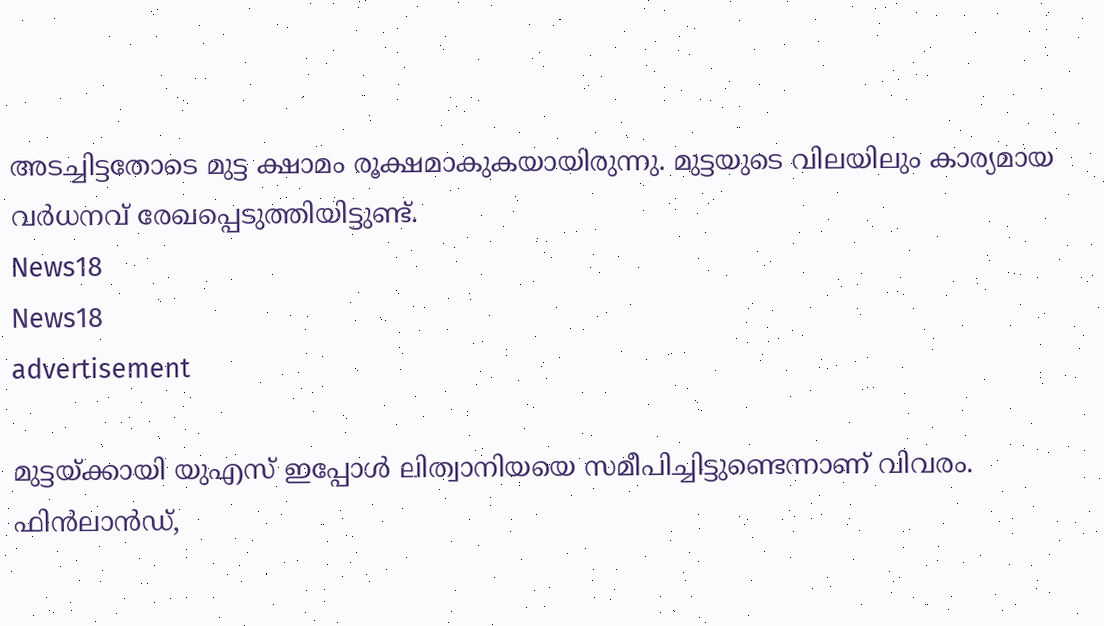അടച്ചിട്ടതോടെ മുട്ട ക്ഷാമം രൂക്ഷമാകുകയായിരുന്നു. മുട്ടയുടെ വിലയിലും കാര്യമായ വര്‍ധനവ് രേഖപ്പെടുത്തിയിട്ടുണ്ട്.
News18
News18
advertisement

മുട്ടയ്ക്കായി യുഎസ് ഇപ്പോള്‍ ലിത്വാനിയയെ സമീപിച്ചിട്ടുണ്ടെന്നാണ് വിവരം. ഫിന്‍ലാന്‍ഡ്,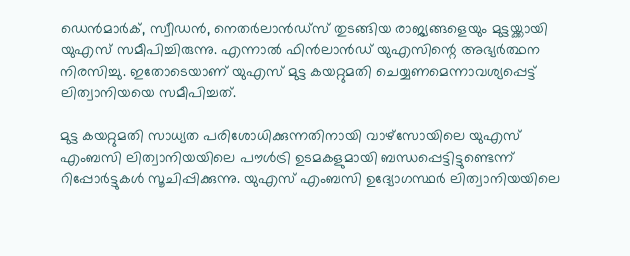ഡെന്‍മാര്‍ക്, സ്വീഡന്‍, നെതര്‍ലാന്‍ഡ്‌സ് തുടങ്ങിയ രാജ്യങ്ങളെയും മുട്ടയ്ക്കായി യുഎസ് സമീപിച്ചിരുന്നു. എന്നാല്‍ ഫിന്‍ലാന്‍ഡ് യുഎസിന്റെ അഭ്യര്‍ത്ഥന നിരസിച്ചു. ഇതോടെയാണ് യുഎസ് മുട്ട കയറ്റുമതി ചെയ്യണമെന്നാവശ്യപ്പെട്ട് ലിത്വാനിയയെ സമീപിച്ചത്.

മുട്ട കയറ്റുമതി സാധ്യത പരിശോധിക്കുന്നതിനായി വാഴ്‌സോയിലെ യുഎസ് എംബസി ലിത്വാനിയയിലെ പൗള്‍ട്രി ഉടമകളുമായി ബന്ധപ്പെട്ടിട്ടുണ്ടെന്ന് റിപ്പോര്‍ട്ടുകള്‍ സൂചിപ്പിക്കുന്നു. യുഎസ് എംബസി ഉദ്യോഗസ്ഥര്‍ ലിത്വാനിയയിലെ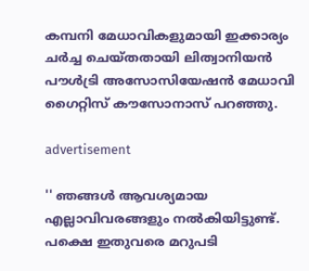കമ്പനി മേധാവികളുമായി ഇക്കാര്യം ചര്‍ച്ച ചെയ്തതായി ലിത്വാനിയന്‍ പൗള്‍ട്രി അസോസിയേഷന്‍ മേധാവി ഗൈറ്റിസ് കൗസോനാസ് പറഞ്ഞു.

advertisement

'' ഞങ്ങള്‍ ആവശ്യമായ എല്ലാവിവരങ്ങളും നല്‍കിയിട്ടുണ്ട്. പക്ഷെ ഇതുവരെ മറുപടി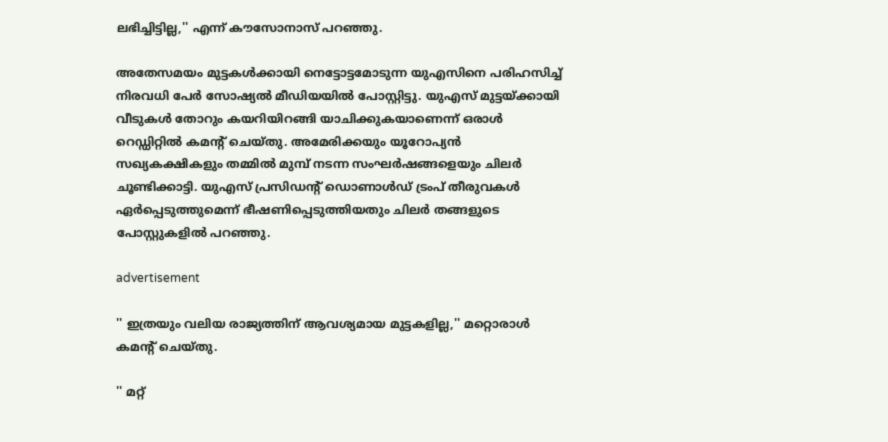ലഭിച്ചിട്ടില്ല,'' എന്ന് കൗസോനാസ് പറഞ്ഞു.

അതേസമയം മുട്ടകള്‍ക്കായി നെട്ടോട്ടമോടുന്ന യുഎസിനെ പരിഹസിച്ച് നിരവധി പേര്‍ സോഷ്യല്‍ മീഡിയയില്‍ പോസ്റ്റിട്ടു. യുഎസ് മുട്ടയ്ക്കായി വീടുകള്‍ തോറും കയറിയിറങ്ങി യാചിക്കുകയാണെന്ന് ഒരാള്‍ റെഡ്ഡിറ്റില്‍ കമന്റ് ചെയ്തു. അമേരിക്കയും യൂറോപ്യന്‍ സഖ്യകക്ഷികളും തമ്മില്‍ മുമ്പ് നടന്ന സംഘര്‍ഷങ്ങളെയും ചിലര്‍ ചൂണ്ടിക്കാട്ടി. യുഎസ് പ്രസിഡന്റ് ഡൊണാള്‍ഡ് ട്രംപ് തീരുവകള്‍ ഏര്‍പ്പെടുത്തുമെന്ന് ഭീഷണിപ്പെടുത്തിയതും ചിലര്‍ തങ്ങളുടെ പോസ്റ്റുകളില്‍ പറഞ്ഞു.

advertisement

'' ഇത്രയും വലിയ രാജ്യത്തിന് ആവശ്യമായ മുട്ടകളില്ല,'' മറ്റൊരാള്‍ കമന്റ് ചെയ്തു.

'' മറ്റ്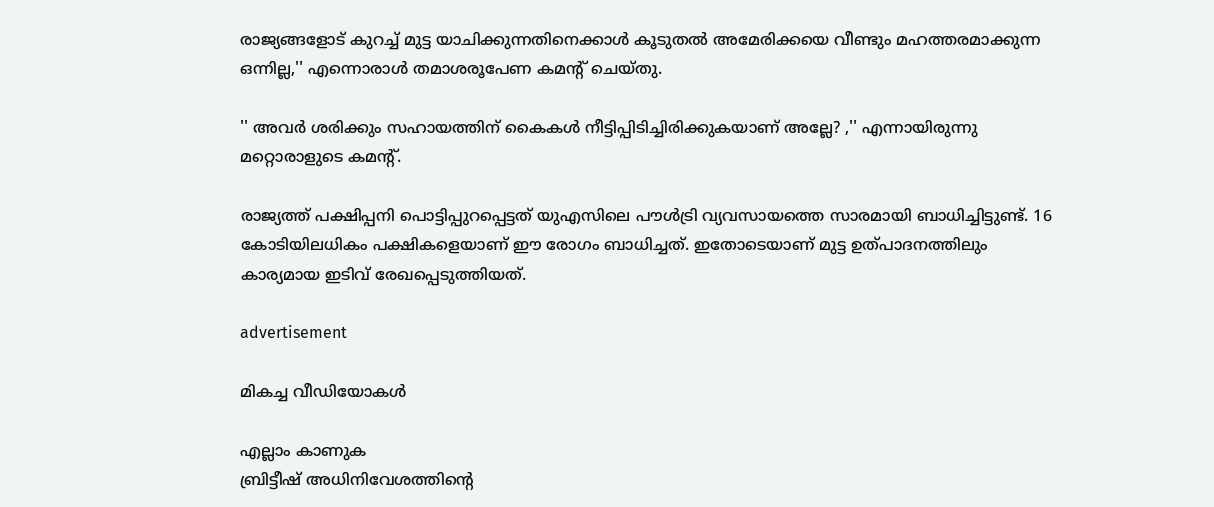രാജ്യങ്ങളോട് കുറച്ച് മുട്ട യാചിക്കുന്നതിനെക്കാള്‍ കൂടുതല്‍ അമേരിക്കയെ വീണ്ടും മഹത്തരമാക്കുന്ന ഒന്നില്ല,'' എന്നൊരാള്‍ തമാശരൂപേണ കമന്റ് ചെയ്തു.

'' അവര്‍ ശരിക്കും സഹായത്തിന് കൈകള്‍ നീട്ടിപ്പിടിച്ചിരിക്കുകയാണ് അല്ലേ? ,'' എന്നായിരുന്നു മറ്റൊരാളുടെ കമന്റ്.

രാജ്യത്ത് പക്ഷിപ്പനി പൊട്ടിപ്പുറപ്പെട്ടത് യുഎസിലെ പൗള്‍ട്രി വ്യവസായത്തെ സാരമായി ബാധിച്ചിട്ടുണ്ട്. 16 കോടിയിലധികം പക്ഷികളെയാണ് ഈ രോഗം ബാധിച്ചത്. ഇതോടെയാണ് മുട്ട ഉത്പാദനത്തിലും കാര്യമായ ഇടിവ് രേഖപ്പെടുത്തിയത്.

advertisement

മികച്ച വീഡിയോകൾ

എല്ലാം കാണുക
ബ്രിട്ടീഷ് അധിനിവേശത്തിൻ്റെ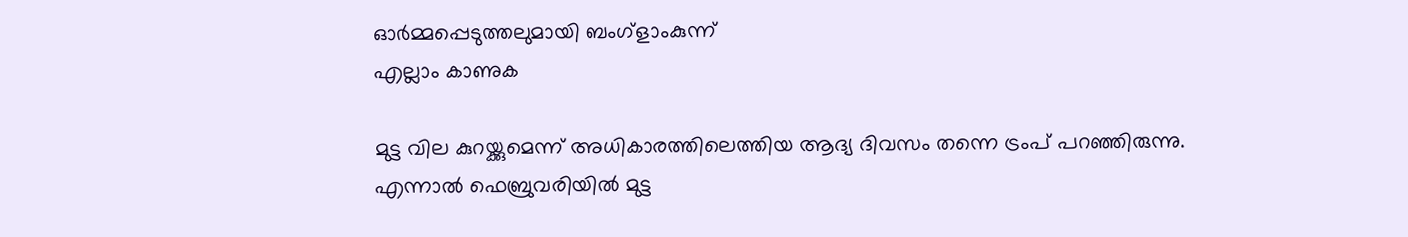ഓർമ്മപ്പെടുത്തലുമായി ബംഗ്ളാംകുന്ന്
എല്ലാം കാണുക

മുട്ട വില കുറയ്ക്കുമെന്ന് അധികാരത്തിലെത്തിയ ആദ്യ ദിവസം തന്നെ ട്രംപ് പറഞ്ഞിരുന്നു. എന്നാല്‍ ഫെബ്രുവരിയില്‍ മുട്ട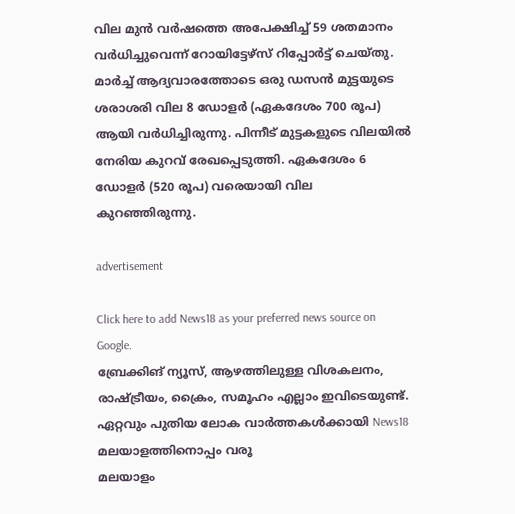വില മുന്‍ വര്‍ഷത്തെ അപേക്ഷിച്ച് 59 ശതമാനം വര്‍ധിച്ചുവെന്ന് റോയിട്ടേഴ്‌സ് റിപ്പോര്‍ട്ട് ചെയ്തു. മാര്‍ച്ച് ആദ്യവാരത്തോടെ ഒരു ഡസന്‍ മുട്ടയുടെ ശരാശരി വില 8 ഡോളര്‍ (ഏകദേശം 700 രൂപ) ആയി വര്‍ധിച്ചിരുന്നു. പിന്നീട് മുട്ടകളുടെ വിലയില്‍ നേരിയ കുറവ് രേഖപ്പെടുത്തി. ഏകദേശം 6 ഡോളര്‍ (520 രൂപ) വരെയായി വില കുറഞ്ഞിരുന്നു.

advertisement

Click here to add News18 as your preferred news source on Google.
ബ്രേക്കിങ് ന്യൂസ്, ആഴത്തിലുള്ള വിശകലനം, രാഷ്ട്രീയം, ക്രൈം, സമൂഹം എല്ലാം ഇവിടെയുണ്ട്. ഏറ്റവും പുതിയ ലോക വാർത്തകൾക്കായി News18 മലയാളത്തിനൊപ്പം വരൂ
മലയാളം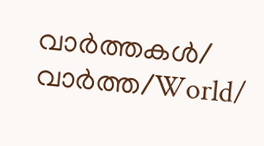വാർത്തകൾ/ വാർത്ത/World/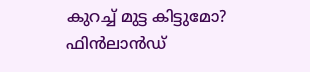കുറച്ച് മുട്ട കിട്ടുമോ? ഫിന്‍ലാന്‍ഡ്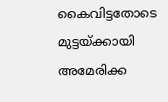കൈവിട്ടതോടെ മുട്ടയ്ക്കായി അമേരിക്ക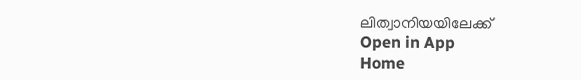ലിത്വാനിയയിലേക്ക്
Open in App
Home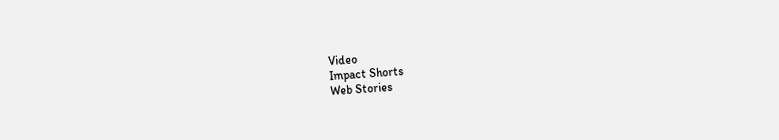Video
Impact Shorts
Web Stories